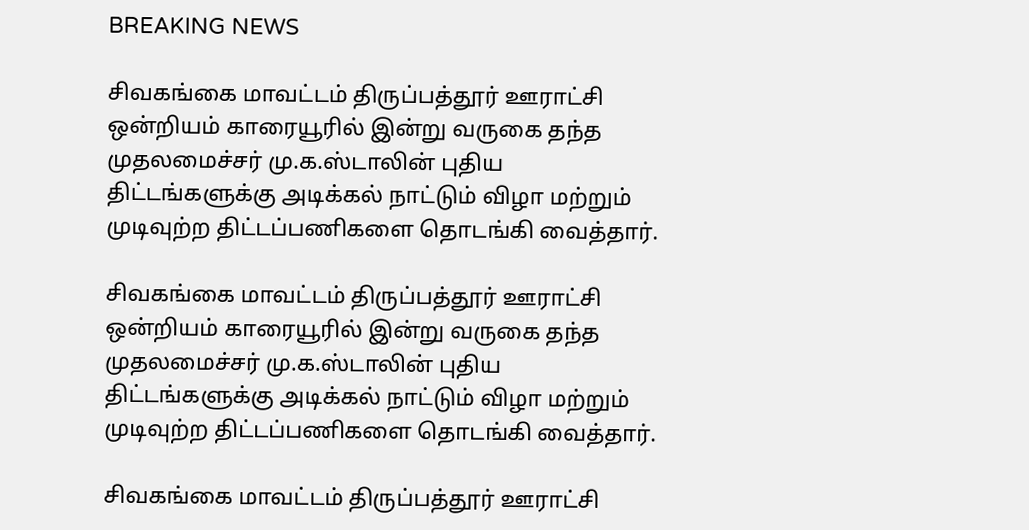BREAKING NEWS

சிவகங்கை மாவட்டம் திருப்பத்தூர் ஊராட்சி ஒன்றியம் காரையூரில் இன்று வருகை தந்த முதலமைச்சர் மு.க.ஸ்டாலின் புதிய திட்டங்களுக்கு அடிக்கல் நாட்டும் விழா மற்றும் முடிவுற்ற திட்டப்பணிகளை தொடங்கி வைத்தார்.

சிவகங்கை மாவட்டம் திருப்பத்தூர் ஊராட்சி ஒன்றியம் காரையூரில் இன்று வருகை தந்த முதலமைச்சர் மு.க.ஸ்டாலின் புதிய திட்டங்களுக்கு அடிக்கல் நாட்டும் விழா மற்றும் முடிவுற்ற திட்டப்பணிகளை தொடங்கி வைத்தார்.

சிவகங்கை மாவட்டம் திருப்பத்தூர் ஊராட்சி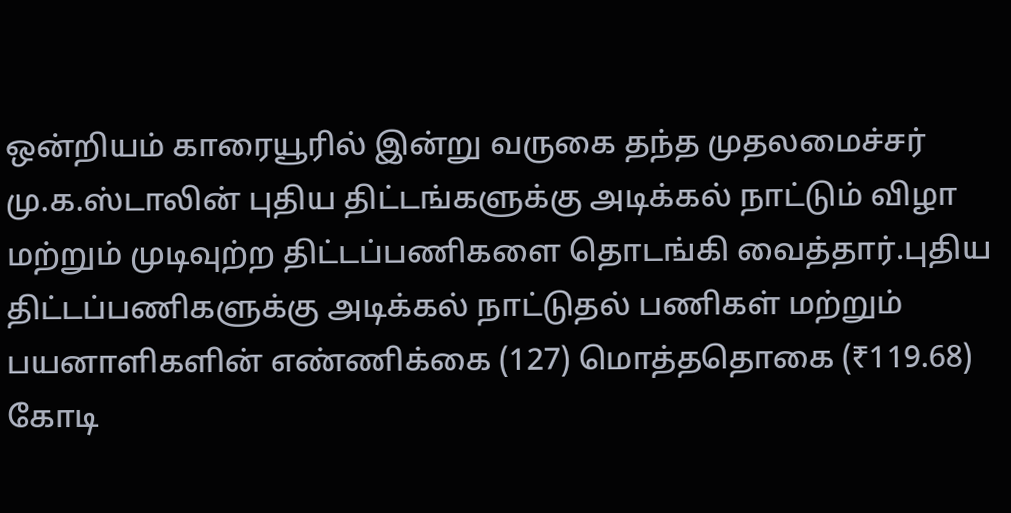ஒன்றியம் காரையூரில் இன்று வருகை தந்த முதலமைச்சர் மு.க.ஸ்டாலின் புதிய திட்டங்களுக்கு அடிக்கல் நாட்டும் விழா மற்றும் முடிவுற்ற திட்டப்பணிகளை தொடங்கி வைத்தார்.புதிய திட்டப்பணிகளுக்கு அடிக்கல் நாட்டுதல் பணிகள் மற்றும் பயனாளிகளின் எண்ணிக்கை (127) மொத்ததொகை (₹119.68) கோடி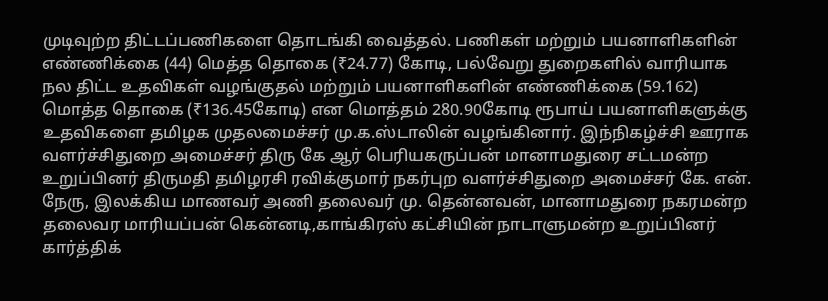முடிவுற்ற திட்டப்பணிகளை தொடங்கி வைத்தல். பணிகள் மற்றும் பயனாளிகளின் எண்ணிக்கை (44) மெத்த தொகை (₹24.77) கோடி, பல்வேறு துறைகளில் வாரியாக நல திட்ட உதவிகள் வழங்குதல் மற்றும் பயனாளிகளின் எண்ணிக்கை (59.162) மொத்த தொகை (₹136.45கோடி) என மொத்தம் 280.90கோடி ரூபாய் பயனாளிகளுக்கு உதவிகளை தமிழக முதலமைச்சர் மு.க.ஸ்டாலின் வழங்கினார். இந்நிகழ்ச்சி ஊராக வளர்ச்சிதுறை அமைச்சர் திரு கே ஆர் பெரியகருப்பன் மானாமதுரை சட்டமன்ற உறுப்பினர் திருமதி தமிழரசி ரவிக்குமார் நகர்புற வளர்ச்சிதுறை அமைச்சர் கே. என். நேரு, இலக்கிய மாணவர் அணி தலைவர் மு. தென்னவன், மானாமதுரை நகரமன்ற தலைவர மாரியப்பன் கென்னடி,காங்கிரஸ் கட்சியின் நாடாளுமன்ற உறுப்பினர் கார்த்திக்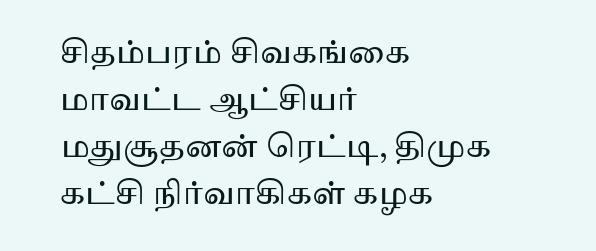சிதம்பரம் சிவகங்கை மாவட்ட ஆட்சியர் மதுசூதனன் ரெட்டி, திமுக கட்சி நிர்வாகிகள் கழக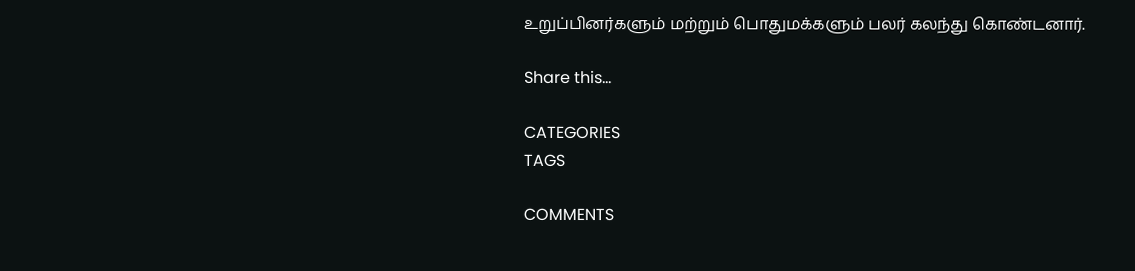உறுப்பினர்களும் மற்றும் பொதுமக்களும் பலர் கலந்து கொண்டனார்.

Share this…

CATEGORIES
TAGS

COMMENTS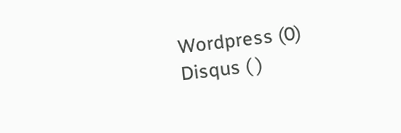Wordpress (0)
Disqus ( )